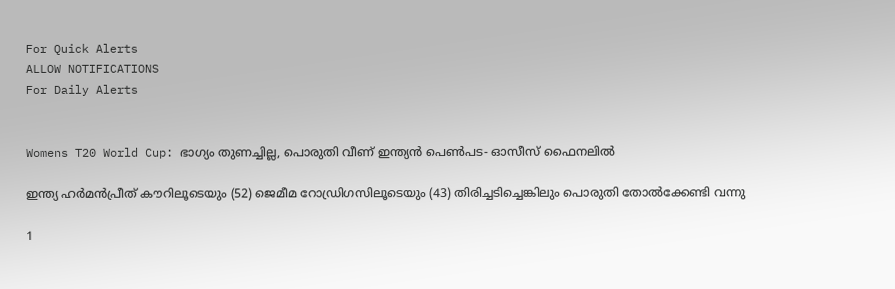For Quick Alerts
ALLOW NOTIFICATIONS
For Daily Alerts


Womens T20 World Cup: ഭാഗ്യം തുണച്ചില്ല, പൊരുതി വീണ് ഇന്ത്യന്‍ പെണ്‍പട- ഓസീസ് ഫൈനലില്‍

ഇന്ത്യ ഹര്‍മന്‍പ്രീത് കൗറിലൂടെയും (52) ജെമീമ റോഡ്രിഗസിലൂടെയും (43) തിരിച്ചടിച്ചെങ്കിലും പൊരുതി തോല്‍ക്കേണ്ടി വന്നു

1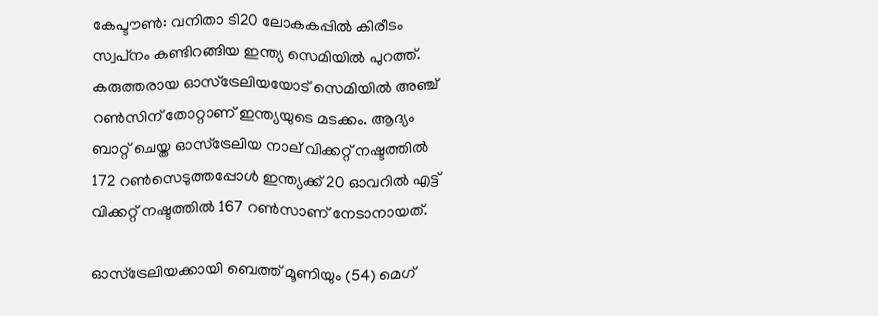കേപ്ടൗണ്‍: വനിതാ ടി20 ലോകകപ്പില്‍ കിരീടം സ്വപ്‌നം കണ്ടിറങ്ങിയ ഇന്ത്യ സെമിയില്‍ പുറത്ത്. കരുത്തരായ ഓസ്‌ട്രേലിയയോട് സെമിയില്‍ അഞ്ച് റണ്‍സിന് തോറ്റാണ് ഇന്ത്യയുടെ മടക്കം. ആദ്യം ബാറ്റ് ചെയ്ത ഓസ്‌ട്രേലിയ നാല് വിക്കറ്റ് നഷ്ടത്തില്‍ 172 റണ്‍സെടുത്തപ്പോള്‍ ഇന്ത്യക്ക് 20 ഓവറില്‍ എട്ട് വിക്കറ്റ് നഷ്ടത്തില്‍ 167 റണ്‍സാണ് നേടാനായത്.

ഓസ്‌ട്രേലിയക്കായി ബെത്ത് മൂണിയും (54) മെഗ്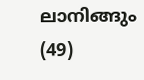ലാനിങ്ങും (49)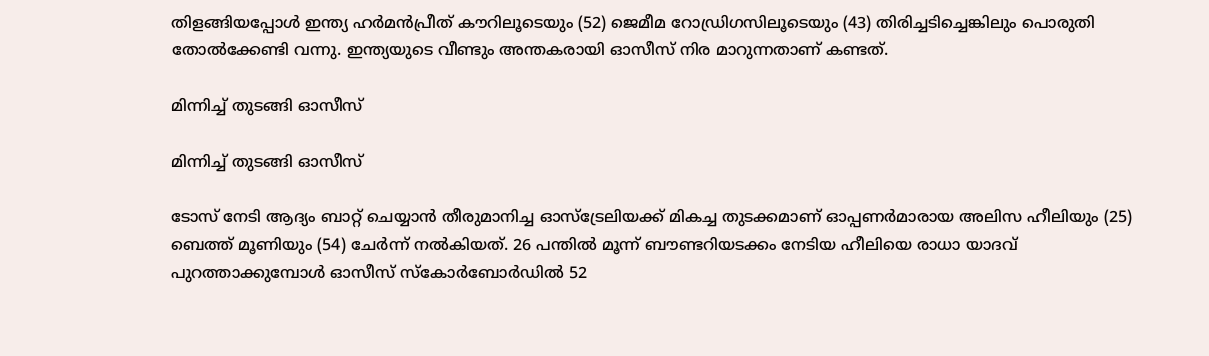തിളങ്ങിയപ്പോള്‍ ഇന്ത്യ ഹര്‍മന്‍പ്രീത് കൗറിലൂടെയും (52) ജെമീമ റോഡ്രിഗസിലൂടെയും (43) തിരിച്ചടിച്ചെങ്കിലും പൊരുതി തോല്‍ക്കേണ്ടി വന്നു. ഇന്ത്യയുടെ വീണ്ടും അന്തകരായി ഓസീസ് നിര മാറുന്നതാണ് കണ്ടത്.

മിന്നിച്ച് തുടങ്ങി ഓസീസ്

മിന്നിച്ച് തുടങ്ങി ഓസീസ്

ടോസ് നേടി ആദ്യം ബാറ്റ് ചെയ്യാന്‍ തീരുമാനിച്ച ഓസ്‌ട്രേലിയക്ക് മികച്ച തുടക്കമാണ് ഓപ്പണര്‍മാരായ അലിസ ഹീലിയും (25) ബെത്ത് മൂണിയും (54) ചേര്‍ന്ന് നല്‍കിയത്. 26 പന്തില്‍ മൂന്ന് ബൗണ്ടറിയടക്കം നേടിയ ഹീലിയെ രാധാ യാദവ് പുറത്താക്കുമ്പോള്‍ ഓസീസ് സ്‌കോര്‍ബോര്‍ഡില്‍ 52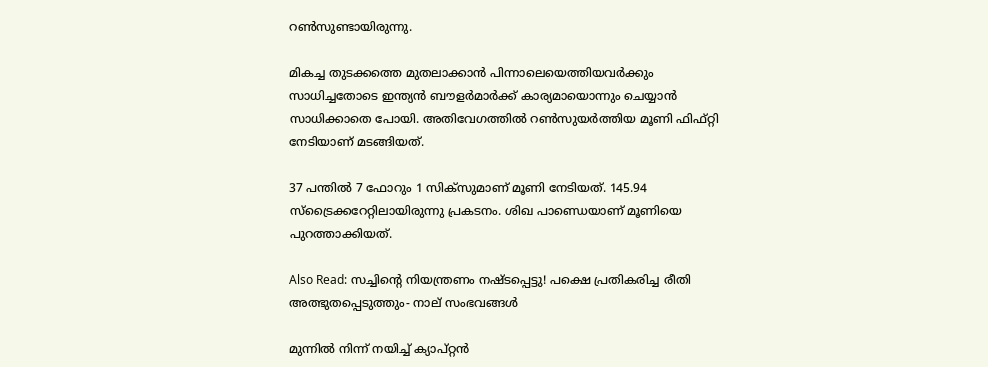റണ്‍സുണ്ടായിരുന്നു.

മികച്ച തുടക്കത്തെ മുതലാക്കാന്‍ പിന്നാലെയെത്തിയവര്‍ക്കും സാധിച്ചതോടെ ഇന്ത്യന്‍ ബൗളര്‍മാര്‍ക്ക് കാര്യമായൊന്നും ചെയ്യാന്‍ സാധിക്കാതെ പോയി. അതിവേഗത്തില്‍ റണ്‍സുയര്‍ത്തിയ മൂണി ഫിഫ്റ്റി നേടിയാണ് മടങ്ങിയത്.

37 പന്തില്‍ 7 ഫോറും 1 സിക്‌സുമാണ് മൂണി നേടിയത്. 145.94 സ്‌ട്രൈക്കറേറ്റിലായിരുന്നു പ്രകടനം. ശിഖ പാണ്ഡെയാണ് മൂണിയെ പുറത്താക്കിയത്.

Also Read: സച്ചിന്റെ നിയന്ത്രണം നഷ്ടപ്പെട്ടു! പക്ഷെ പ്രതികരിച്ച രീതി അത്ഭുതപ്പെടുത്തും- നാല് സംഭവങ്ങള്‍

മുന്നില്‍ നിന്ന് നയിച്ച് ക്യാപ്റ്റന്‍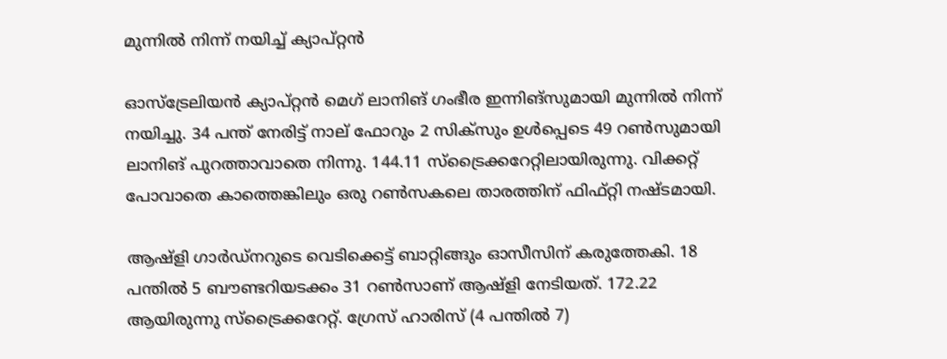മുന്നില്‍ നിന്ന് നയിച്ച് ക്യാപ്റ്റന്‍

ഓസ്‌ട്രേലിയന്‍ ക്യാപ്റ്റന്‍ മെഗ് ലാനിങ് ഗംഭീര ഇന്നിങ്‌സുമായി മുന്നില്‍ നിന്ന് നയിച്ചു. 34 പന്ത് നേരിട്ട് നാല് ഫോറും 2 സിക്‌സും ഉള്‍പ്പെടെ 49 റണ്‍സുമായി ലാനിങ് പുറത്താവാതെ നിന്നു. 144.11 സ്‌ട്രൈക്കറേറ്റിലായിരുന്നു. വിക്കറ്റ് പോവാതെ കാത്തെങ്കിലും ഒരു റണ്‍സകലെ താരത്തിന് ഫിഫ്റ്റി നഷ്ടമായി.

ആഷ്‌ളി ഗാര്‍ഡ്‌നറുടെ വെടിക്കെട്ട് ബാറ്റിങ്ങും ഓസീസിന് കരുത്തേകി. 18 പന്തില്‍ 5 ബൗണ്ടറിയടക്കം 31 റണ്‍സാണ് ആഷ്‌ളി നേടിയത്. 172.22 ആയിരുന്നു സ്‌ട്രൈക്കറേറ്റ്. ഗ്രേസ് ഹാരിസ് (4 പന്തില്‍ 7)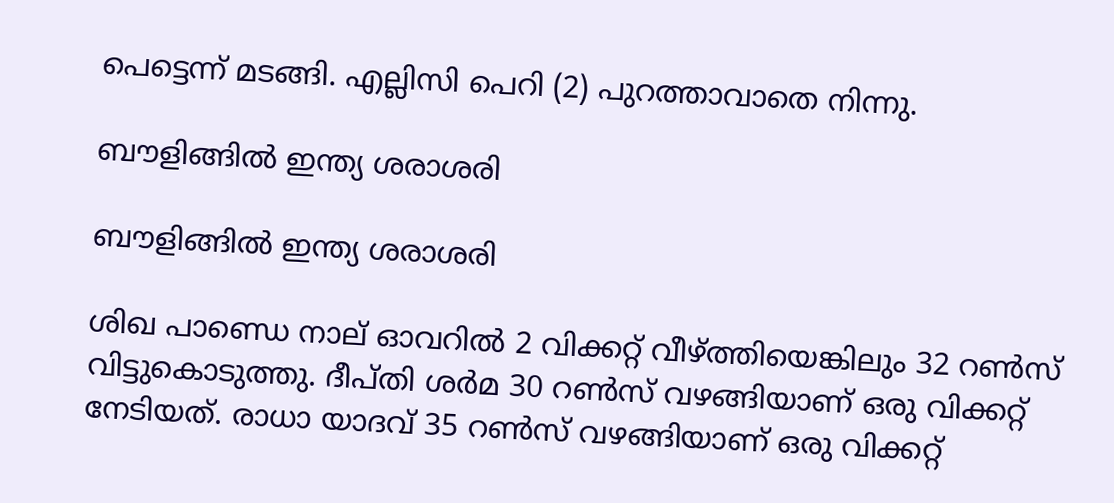പെട്ടെന്ന് മടങ്ങി. എല്ലിസി പെറി (2) പുറത്താവാതെ നിന്നു.

ബൗളിങ്ങില്‍ ഇന്ത്യ ശരാശരി

ബൗളിങ്ങില്‍ ഇന്ത്യ ശരാശരി

ശിഖ പാണ്ഡെ നാല് ഓവറില്‍ 2 വിക്കറ്റ് വീഴ്ത്തിയെങ്കിലും 32 റണ്‍സ് വിട്ടുകൊടുത്തു. ദീപ്തി ശര്‍മ 30 റണ്‍സ് വഴങ്ങിയാണ് ഒരു വിക്കറ്റ് നേടിയത്. രാധാ യാദവ് 35 റണ്‍സ് വഴങ്ങിയാണ് ഒരു വിക്കറ്റ്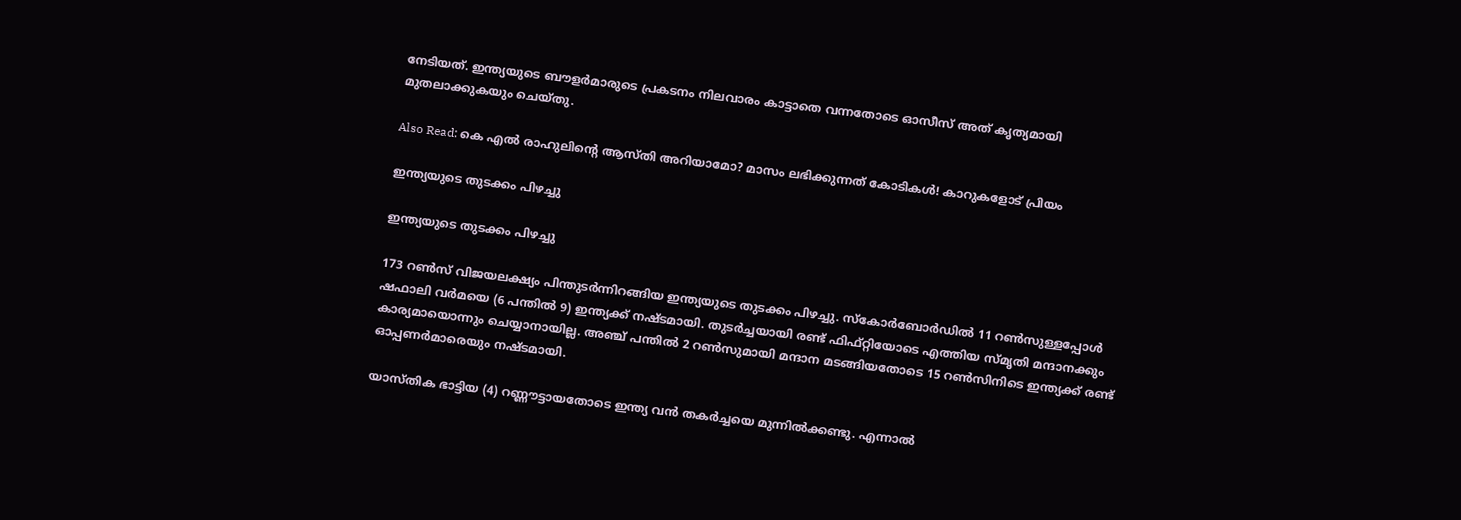നേടിയത്. ഇന്ത്യയുടെ ബൗളര്‍മാരുടെ പ്രകടനം നിലവാരം കാട്ടാതെ വന്നതോടെ ഓസീസ് അത് കൃത്യമായി മുതലാക്കുകയും ചെയ്തു.

Also Read: കെ എല്‍ രാഹുലിന്റെ ആസ്തി അറിയാമോ? മാസം ലഭിക്കുന്നത് കോടികള്‍! കാറുകളോട് പ്രിയം

ഇന്ത്യയുടെ തുടക്കം പിഴച്ചു

ഇന്ത്യയുടെ തുടക്കം പിഴച്ചു

173 റണ്‍സ് വിജയലക്ഷ്യം പിന്തുടര്‍ന്നിറങ്ങിയ ഇന്ത്യയുടെ തുടക്കം പിഴച്ചു. സ്‌കോര്‍ബോര്‍ഡില്‍ 11 റണ്‍സുള്ളപ്പോള്‍ ഷഫാലി വര്‍മയെ (6 പന്തില്‍ 9) ഇന്ത്യക്ക് നഷ്ടമായി. തുടര്‍ച്ചയായി രണ്ട് ഫിഫ്റ്റിയോടെ എത്തിയ സ്മൃതി മന്ദാനക്കും കാര്യമായൊന്നും ചെയ്യാനായില്ല. അഞ്ച് പന്തില്‍ 2 റണ്‍സുമായി മന്ദാന മടങ്ങിയതോടെ 15 റണ്‍സിനിടെ ഇന്ത്യക്ക് രണ്ട് ഓപ്പണര്‍മാരെയും നഷ്ടമായി.

യാസ്തിക ഭാട്ടിയ (4) റണ്ണൗട്ടായതോടെ ഇന്ത്യ വന്‍ തകര്‍ച്ചയെ മുന്നില്‍ക്കണ്ടു. എന്നാല്‍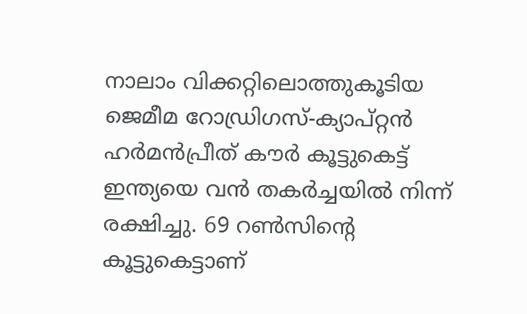നാലാം വിക്കറ്റിലൊത്തുകൂടിയ ജെമീമ റോഡ്രിഗസ്-ക്യാപ്റ്റന്‍ ഹര്‍മന്‍പ്രീത് കൗര്‍ കൂട്ടുകെട്ട് ഇന്ത്യയെ വന്‍ തകര്‍ച്ചയില്‍ നിന്ന് രക്ഷിച്ചു. 69 റണ്‍സിന്റെ കൂട്ടുകെട്ടാണ്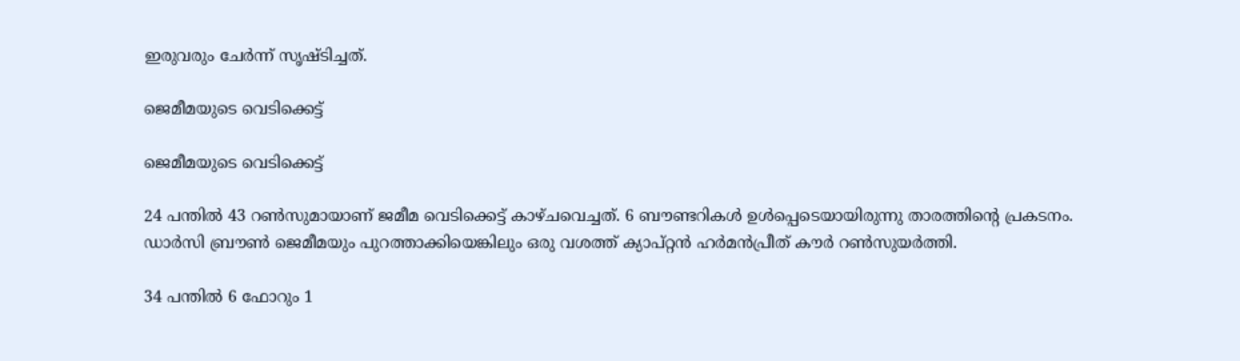ഇരുവരും ചേര്‍ന്ന് സൃഷ്ടിച്ചത്.

ജെമീമയുടെ വെടിക്കെട്ട്

ജെമീമയുടെ വെടിക്കെട്ട്

24 പന്തില്‍ 43 റണ്‍സുമായാണ് ജമീമ വെടിക്കെട്ട് കാഴ്ചവെച്ചത്. 6 ബൗണ്ടറികള്‍ ഉള്‍പ്പെടെയായിരുന്നു താരത്തിന്റെ പ്രകടനം. ഡാര്‍സി ബ്രൗണ്‍ ജെമീമയും പുറത്താക്കിയെങ്കിലും ഒരു വശത്ത് ക്യാപ്റ്റന്‍ ഹര്‍മന്‍പ്രീത് കൗര്‍ റണ്‍സുയര്‍ത്തി.

34 പന്തില്‍ 6 ഫോറും 1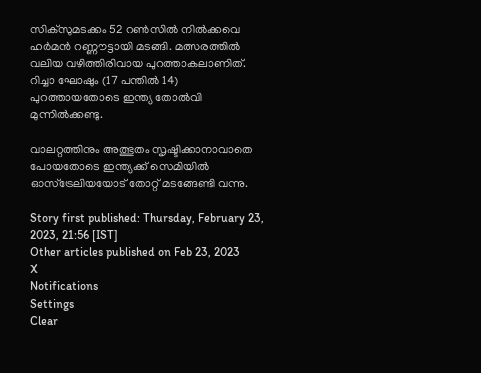സിക്‌സുമടക്കം 52 റണ്‍സില്‍ നില്‍ക്കവെ ഹര്‍മന്‍ റണ്ണൗട്ടായി മടങ്ങി. മത്സരത്തില്‍ വലിയ വഴിത്തിരിവായ പുറത്താകലാണിത്. റിച്ചാ ഘോഷും (17 പന്തില്‍ 14) പുറത്തായതോടെ ഇന്ത്യ തോല്‍വി മുന്നില്‍ക്കണ്ടു.

വാലറ്റത്തിനും അത്ഭുതം സൃഷ്ടിക്കാനാവാതെ പോയതോടെ ഇന്ത്യക്ക് സെമിയില്‍ ഓസ്‌ട്രേലിയയോട് തോറ്റ് മടങ്ങേണ്ടി വന്നു.

Story first published: Thursday, February 23, 2023, 21:56 [IST]
Other articles published on Feb 23, 2023
X
Notifications
Settings
Clear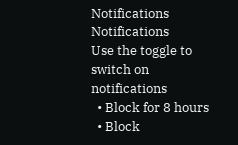Notifications
Notifications
Use the toggle to switch on notifications
  • Block for 8 hours
  • Block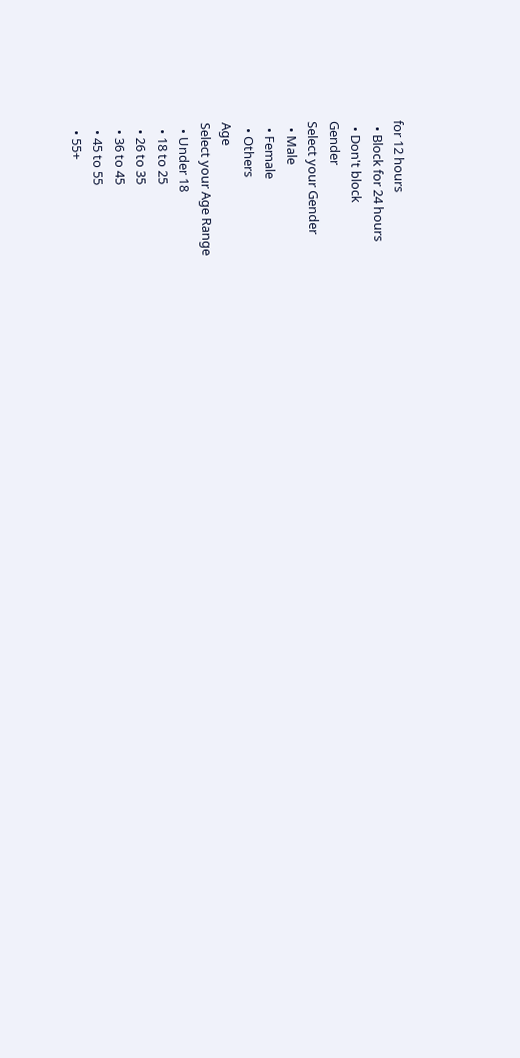for 12 hours
  • Block for 24 hours
  • Don't block
Gender
Select your Gender
  • Male
  • Female
  • Others
Age
Select your Age Range
  • Under 18
  • 18 to 25
  • 26 to 35
  • 36 to 45
  • 45 to 55
  • 55+